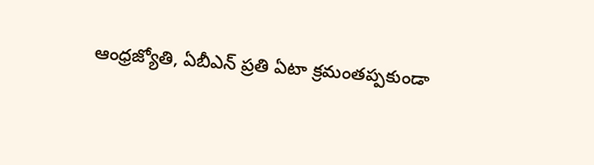ఆంధ్రజ్యోతి, ఏబీఎన్ ప్రతి ఏటా క్రమంతప్పకుండా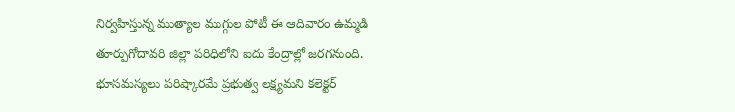నిర్వహిస్తున్న ముత్యాల ముగ్గుల పోటీ ఈ ఆదివారం ఉమ్మడి తూర్పుగోదావరి జిల్లా పరిధిలోని ఐదు కేంద్రాల్లో జరగనుంది.
భూసమస్యలు పరిష్కారమే ప్రభుత్వ లక్ష్యమని కలెక్టర్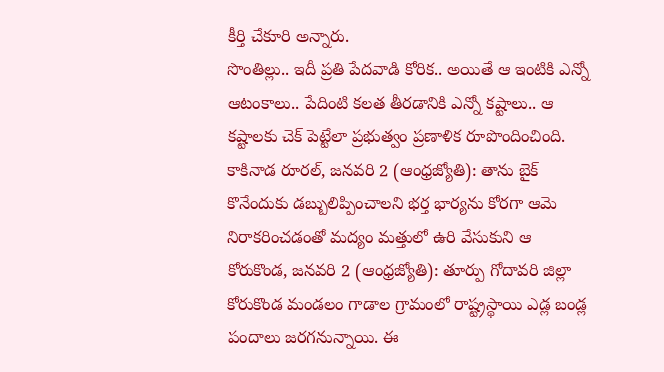కీర్తి చేకూరి అన్నారు.
సొంతిల్లు.. ఇదీ ప్రతి పేదవాడి కోరిక.. అయితే ఆ ఇంటికి ఎన్నో ఆటంకాలు.. పేదింటి కలత తీరడానికి ఎన్నో కష్టాలు.. ఆ కష్టాలకు చెక్ పెట్టేలా ప్రభుత్వం ప్రణాళిక రూపొందించింది.
కాకినాడ రూరల్, జనవరి 2 (ఆంధ్రజ్యోతి): తాను బైక్ కొనేందుకు డబ్బులిప్పించాలని భర్త భార్యను కోరగా ఆమె నిరాకరించడంతో మద్యం మత్తులో ఉరి వేసుకుని ఆ
కోరుకొండ, జనవరి 2 (ఆంధ్రజ్యోతి): తూర్పు గోదావరి జిల్లా కోరుకొండ మండలం గాడాల గ్రామంలో రాష్ట్రస్థాయి ఎడ్ల బండ్ల పందాలు జరగనున్నాయి. ఈ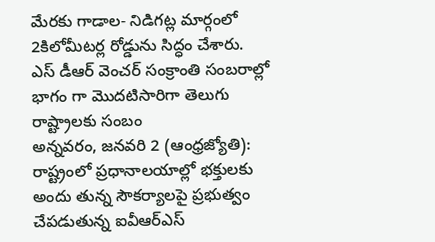మేరకు గాడాల- నిడిగట్ల మార్గంలో 2కిలోమీటర్ల రోడ్డును సిద్ధం చేశారు. ఎస్ డీఆర్ వెంచర్ సంక్రాంతి సంబరాల్లో భాగం గా మొదటిసారిగా తెలుగు రాష్ట్రాలకు సంబం
అన్నవరం, జనవరి 2 (ఆంధ్రజ్యోతి): రాష్ట్రంలో ప్రధానాలయాల్లో భక్తులకు అందు తున్న సౌకర్యాలపై ప్రభుత్వం చేపడుతున్న ఐవీఆర్ఎస్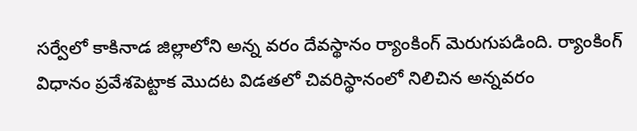సర్వేలో కాకినాడ జిల్లాలోని అన్న వరం దేవస్థానం ర్యాంకింగ్ మెరుగుపడింది. ర్యాంకింగ్ విధానం ప్రవేశపెట్టాక మొదట విడతలో చివరిస్థానంలో నిలిచిన అన్నవరం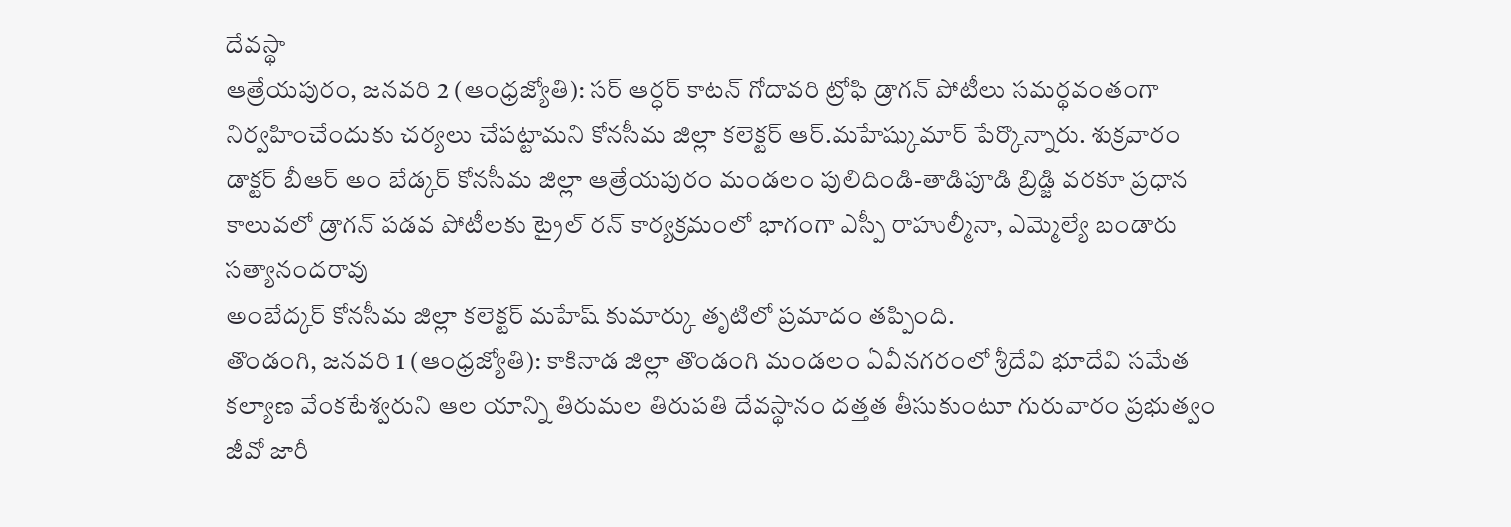దేవస్థా
ఆత్రేయపురం, జనవరి 2 (ఆంధ్రజ్యోతి): సర్ ఆర్ధర్ కాటన్ గోదావరి ట్రోఫి డ్రాగన్ పోటీలు సమర్థవంతంగా నిర్వహించేందుకు చర్యలు చేపట్టామని కోనసీమ జిల్లా కలెక్టర్ ఆర్.మహేష్కుమార్ పేర్కొన్నారు. శుక్రవారం డాక్టర్ బీఆర్ అం బేడ్కర్ కోనసీమ జిల్లా ఆత్రేయపురం మండలం పులిదిండి-తాడిపూడి బ్రిడ్జి వరకూ ప్రధాన కాలువలో డ్రాగన్ పడవ పోటీలకు ట్రైల్ రన్ కార్యక్రమంలో భాగంగా ఎస్పీ రాహుల్మీనా, ఎమ్మెల్యే బండారు సత్యానందరావు
అంబేద్కర్ కోనసీమ జిల్లా కలెక్టర్ మహేష్ కుమార్కు తృటిలో ప్రమాదం తప్పింది.
తొండంగి, జనవరి 1 (ఆంధ్రజ్యోతి): కాకినాడ జిల్లా తొండంగి మండలం ఏవీనగరంలో శ్రీదేవి భూదేవి సమేత కల్యాణ వేంకటేశ్వరుని ఆల యాన్ని తిరుమల తిరుపతి దేవస్థానం దత్తత తీసుకుంటూ గురువారం ప్రభుత్వం జీవో జారీ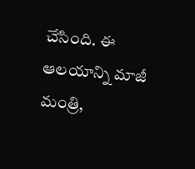చేసింది. ఈ ఆలయాన్ని మాజీ మంత్రి,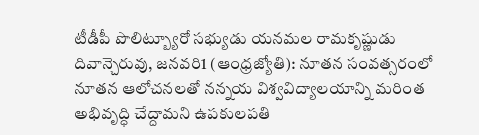టీడీపీ పొలిట్బ్యూరో సభ్యుడు యనమల రామకృష్ణుడు
దివాన్చెరువు, జనవరి1 (ఆంధ్రజ్యోతి): నూతన సంవత్సరంలో నూతన ఆలోచనలతో నన్నయ విశ్వవిద్యాలయాన్ని మరింత అభివృద్ధి చేద్దామని ఉపకులపతి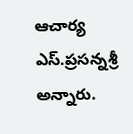ఆచార్య ఎస్.ప్రసన్నశ్రీ అన్నారు.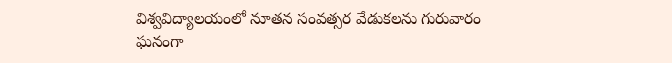విశ్వవిద్యాలయంలో నూతన సంవత్సర వేడుకలను గురువారం ఘనంగా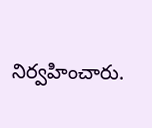నిర్వహించారు.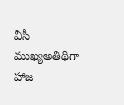వీసీ ముఖ్యఅతిథిగా హాజ